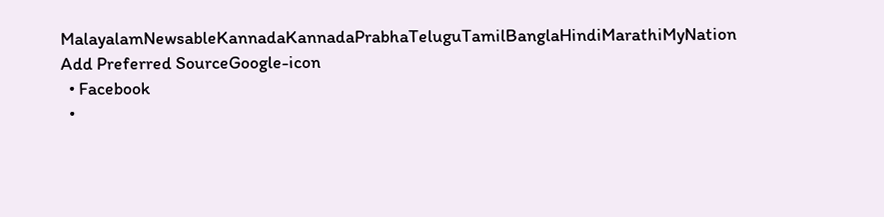MalayalamNewsableKannadaKannadaPrabhaTeluguTamilBanglaHindiMarathiMyNation
Add Preferred SourceGoogle-icon
  • Facebook
  •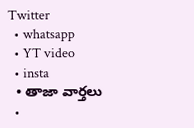Twitter
  • whatsapp
  • YT video
  • insta
  • తాజా వార్తలు
  •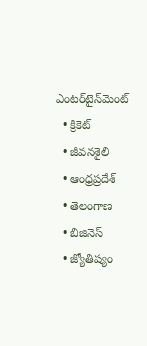ఎంటర్‌టైన్‌మెంట్
  • క్రికెట్
  • జీవనశైలి
  • ఆంధ్రప్రదేశ్
  • తెలంగాణ
  • బిజినెస్
  • జ్యోతిష్యం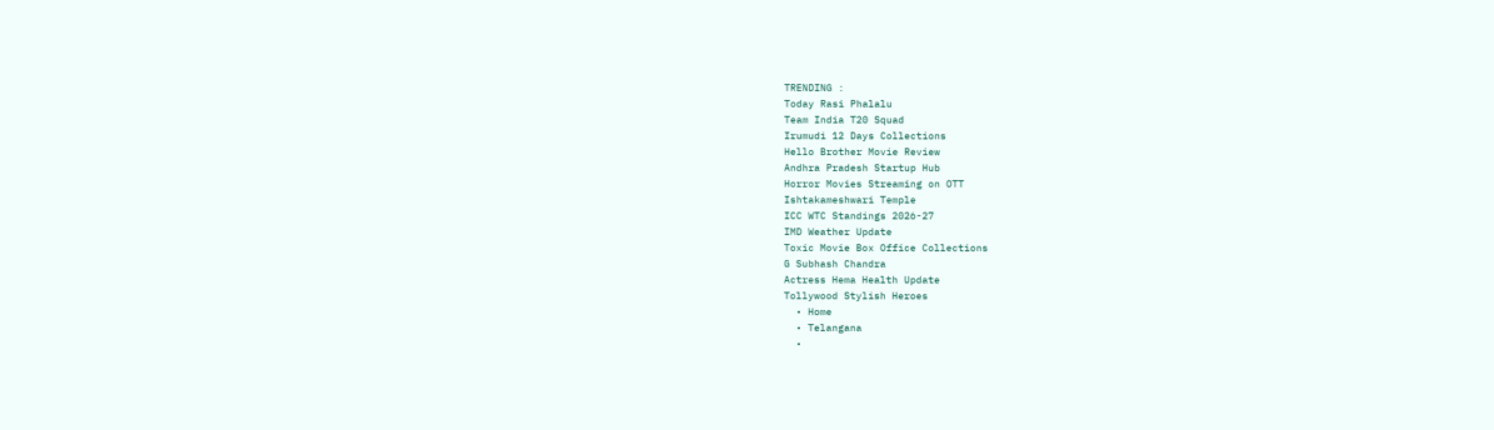TRENDING :
Today Rasi Phalalu
Team India T20 Squad
Irumudi 12 Days Collections
Hello Brother Movie Review
Andhra Pradesh Startup Hub
Horror Movies Streaming on OTT
Ishtakameshwari Temple
ICC WTC Standings 2026-27
IMD Weather Update
Toxic Movie Box Office Collections
G Subhash Chandra
Actress Hema Health Update
Tollywood Stylish Heroes
  • Home
  • Telangana
  •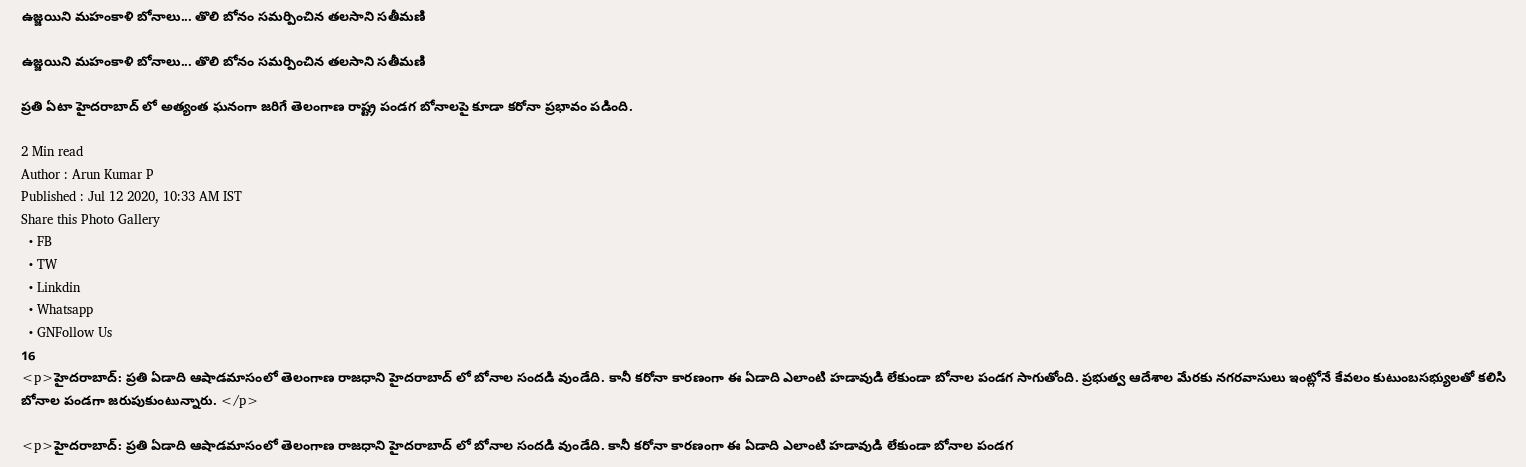ఉజ్జయిని మహంకాళి బోనాలు... తొలి బోనం సమర్పించిన తలసాని సతీమణి

ఉజ్జయిని మహంకాళి బోనాలు... తొలి బోనం సమర్పించిన తలసాని సతీమణి

ప్రతి ఏటా హైదరాబాద్ లో అత్యంత ఘనంగా జరిగే తెలంగాణ రాష్ట్ర పండగ బోనాలపై కూడా కరోనా ప్రభావం పడింది.

2 Min read
Author : Arun Kumar P
Published : Jul 12 2020, 10:33 AM IST
Share this Photo Gallery
  • FB
  • TW
  • Linkdin
  • Whatsapp
  • GNFollow Us
16
<p>హైదరాబాద్: ప్రతి ఏడాది ఆషాడమాసంలో తెలంగాణ రాజధాని హైదరాబాద్ లో బోనాల సందడి వుండేది. కానీ కరోనా కారణంగా ఈ ఏడాది ఎలాంటి హడావుడి లేకుండా బోనాల పండగ సాగుతోంది. ప్రభుత్వ ఆదేశాల మేరకు నగరవాసులు ఇంట్లోనే కేవలం కుటుంబసభ్యులతో కలిసి బోనాల పండగా జరుపుకుంటున్నారు. </p>

<p>హైదరాబాద్: ప్రతి ఏడాది ఆషాడమాసంలో తెలంగాణ రాజధాని హైదరాబాద్ లో బోనాల సందడి వుండేది. కానీ కరోనా కారణంగా ఈ ఏడాది ఎలాంటి హడావుడి లేకుండా బోనాల పండగ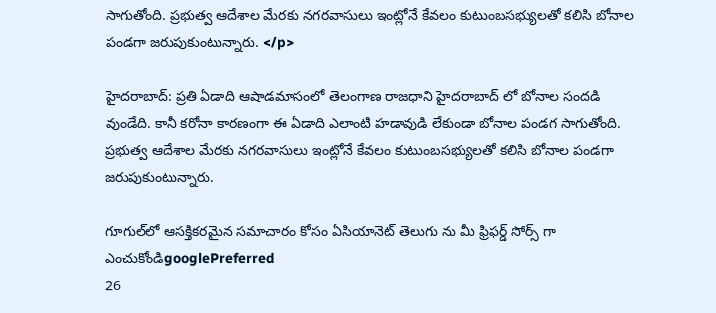సాగుతోంది. ప్రభుత్వ ఆదేశాల మేరకు నగరవాసులు ఇంట్లోనే కేవలం కుటుంబసభ్యులతో కలిసి బోనాల పండగా జరుపుకుంటున్నారు. </p>

హైదరాబాద్: ప్రతి ఏడాది ఆషాడమాసంలో తెలంగాణ రాజధాని హైదరాబాద్ లో బోనాల సందడి వుండేది. కానీ కరోనా కారణంగా ఈ ఏడాది ఎలాంటి హడావుడి లేకుండా బోనాల పండగ సాగుతోంది. ప్రభుత్వ ఆదేశాల మేరకు నగరవాసులు ఇంట్లోనే కేవలం కుటుంబసభ్యులతో కలిసి బోనాల పండగా జరుపుకుంటున్నారు.

గూగుల్‌లో ఆసక్తికరమైన సమాచారం కోసం ఏసియానెట్ తెలుగు ను మీ ఫ్రిఫర్డ్ సోర్స్ గా ఎంచుకోండిgooglePreferred
26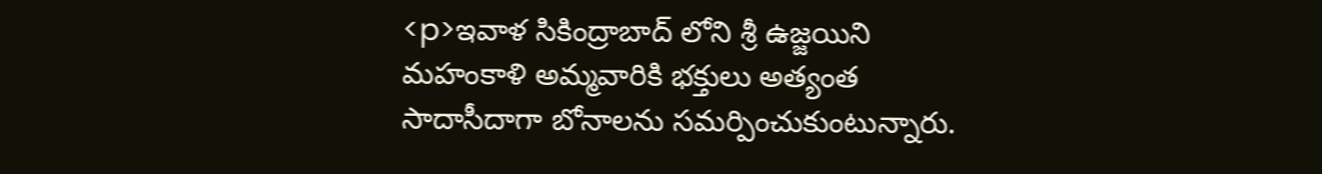<p>ఇవాళ సికింద్రాబాద్ లోని శ్రీ ఉజ్జయిని మహంకాళి అమ్మవారికి భక్తులు అత్యంత సాదాసీదాగా బోనాలను సమర్పించుకుంటున్నారు.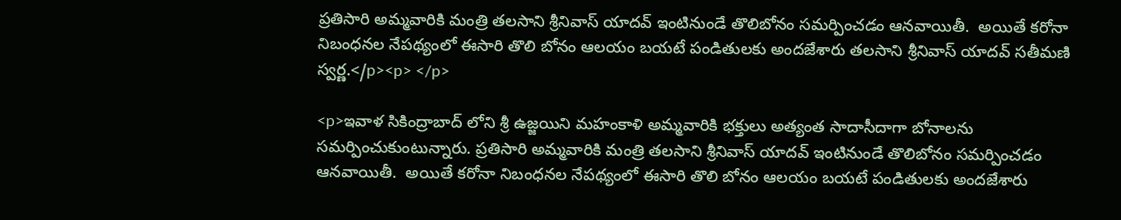ప్రతిసారి అమ్మవారికి మంత్రి తలసాని శ్రీనివాస్ యాదవ్ ఇంటినుండే తొలిబోనం సమర్పించడం ఆనవాయితీ.  అయితే కరోనా నిబంధనల నేపథ్యంలో ఈసారి తొలి బోనం ఆలయం బయటే పండితులకు అందజేశారు తలసాని శ్రీనివాస్ యాదవ్ సతీమణి స్వర్ణ.</p><p> </p>

<p>ఇవాళ సికింద్రాబాద్ లోని శ్రీ ఉజ్జయిని మహంకాళి అమ్మవారికి భక్తులు అత్యంత సాదాసీదాగా బోనాలను సమర్పించుకుంటున్నారు. ప్రతిసారి అమ్మవారికి మంత్రి తలసాని శ్రీనివాస్ యాదవ్ ఇంటినుండే తొలిబోనం సమర్పించడం ఆనవాయితీ.  అయితే కరోనా నిబంధనల నేపథ్యంలో ఈసారి తొలి బోనం ఆలయం బయటే పండితులకు అందజేశారు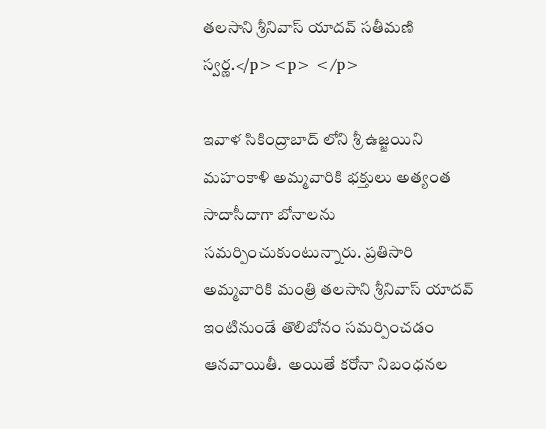తలసాని శ్రీనివాస్ యాదవ్ సతీమణి స్వర్ణ.</p><p> </p>

ఇవాళ సికింద్రాబాద్ లోని శ్రీ ఉజ్జయిని మహంకాళి అమ్మవారికి భక్తులు అత్యంత సాదాసీదాగా బోనాలను సమర్పించుకుంటున్నారు. ప్రతిసారి అమ్మవారికి మంత్రి తలసాని శ్రీనివాస్ యాదవ్ ఇంటినుండే తొలిబోనం సమర్పించడం ఆనవాయితీ.  అయితే కరోనా నిబంధనల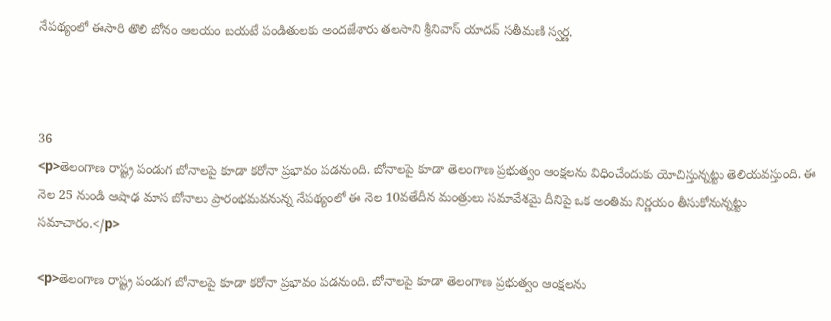నేపథ్యంలో ఈసారి తొలి బోనం ఆలయం బయటే పండితులకు అందజేశారు తలసాని శ్రీనివాస్ యాదవ్ సతీమణి స్వర్ణ.



36
<p>తెలంగాణ రాష్ట్ర పండుగ బోనాలపై కూడా కరోనా ప్రభావం పడనుంది. బోనాలపై కూడా తెలంగాణ ప్రభుత్వం ఆంక్షలను విధించేందుకు యోచిస్తున్నట్టు తెలియవస్తుంది. ఈ నెల 25 నుండి ఆషాఢ మాస బోనాలు ప్రారంభమవనున్న నేపథ్యంలో ఈ నెల 10వతేదీన మంత్రులు సమావేశమై దీనిపై ఒక అంతిమ నిర్ణయం తీసుకోనున్నట్టు సమాచారం.</p>

<p>తెలంగాణ రాష్ట్ర పండుగ బోనాలపై కూడా కరోనా ప్రభావం పడనుంది. బోనాలపై కూడా తెలంగాణ ప్రభుత్వం ఆంక్షలను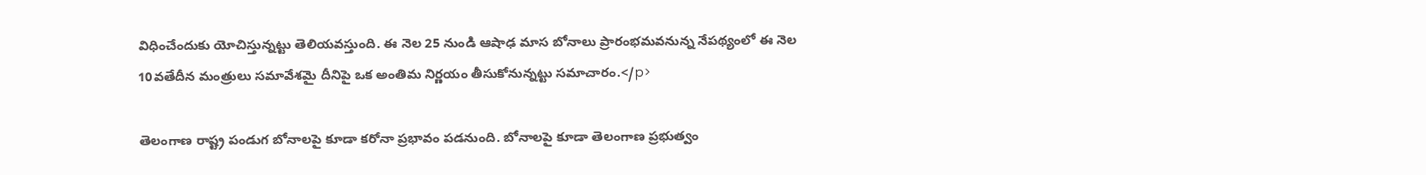విధించేందుకు యోచిస్తున్నట్టు తెలియవస్తుంది. ఈ నెల 25 నుండి ఆషాఢ మాస బోనాలు ప్రారంభమవనున్న నేపథ్యంలో ఈ నెల 10వతేదీన మంత్రులు సమావేశమై దీనిపై ఒక అంతిమ నిర్ణయం తీసుకోనున్నట్టు సమాచారం.</p>

తెలంగాణ రాష్ట్ర పండుగ బోనాలపై కూడా కరోనా ప్రభావం పడనుంది. బోనాలపై కూడా తెలంగాణ ప్రభుత్వం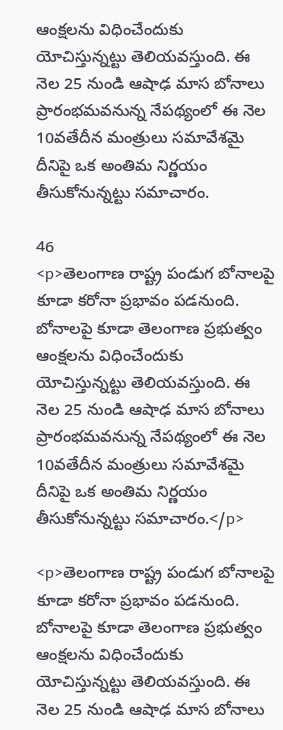ఆంక్షలను విధించేందుకు యోచిస్తున్నట్టు తెలియవస్తుంది. ఈ నెల 25 నుండి ఆషాఢ మాస బోనాలు ప్రారంభమవనున్న నేపథ్యంలో ఈ నెల 10వతేదీన మంత్రులు సమావేశమై దీనిపై ఒక అంతిమ నిర్ణయం తీసుకోనున్నట్టు సమాచారం.

46
<p>తెలంగాణ రాష్ట్ర పండుగ బోనాలపై కూడా కరోనా ప్రభావం పడనుంది. బోనాలపై కూడా తెలంగాణ ప్రభుత్వం ఆంక్షలను విధించేందుకు యోచిస్తున్నట్టు తెలియవస్తుంది. ఈ నెల 25 నుండి ఆషాఢ మాస బోనాలు ప్రారంభమవనున్న నేపథ్యంలో ఈ నెల 10వతేదీన మంత్రులు సమావేశమై దీనిపై ఒక అంతిమ నిర్ణయం తీసుకోనున్నట్టు సమాచారం.</p>

<p>తెలంగాణ రాష్ట్ర పండుగ బోనాలపై కూడా కరోనా ప్రభావం పడనుంది. బోనాలపై కూడా తెలంగాణ ప్రభుత్వం ఆంక్షలను విధించేందుకు యోచిస్తున్నట్టు తెలియవస్తుంది. ఈ నెల 25 నుండి ఆషాఢ మాస బోనాలు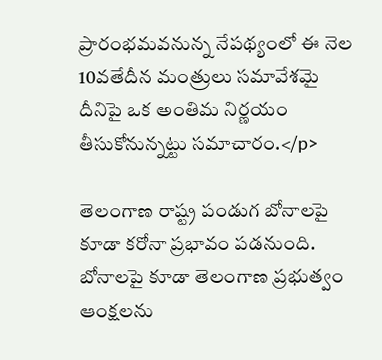ప్రారంభమవనున్న నేపథ్యంలో ఈ నెల 10వతేదీన మంత్రులు సమావేశమై దీనిపై ఒక అంతిమ నిర్ణయం తీసుకోనున్నట్టు సమాచారం.</p>

తెలంగాణ రాష్ట్ర పండుగ బోనాలపై కూడా కరోనా ప్రభావం పడనుంది. బోనాలపై కూడా తెలంగాణ ప్రభుత్వం ఆంక్షలను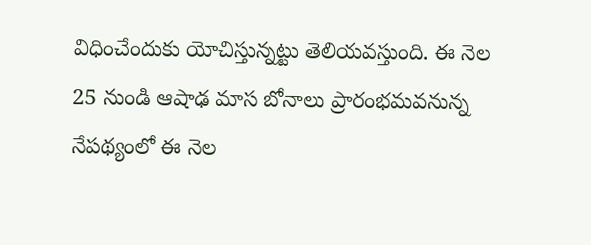విధించేందుకు యోచిస్తున్నట్టు తెలియవస్తుంది. ఈ నెల 25 నుండి ఆషాఢ మాస బోనాలు ప్రారంభమవనున్న నేపథ్యంలో ఈ నెల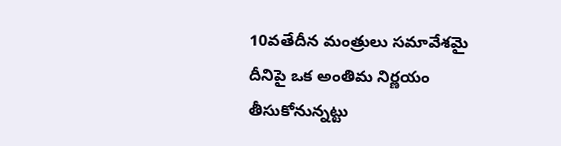10వతేదీన మంత్రులు సమావేశమై దీనిపై ఒక అంతిమ నిర్ణయం తీసుకోనున్నట్టు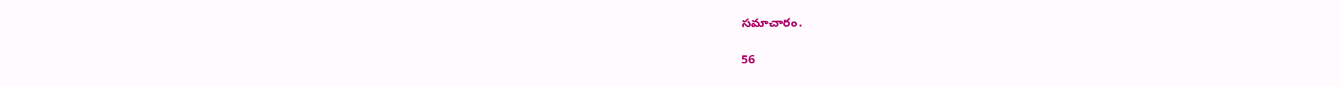సమాచారం.

56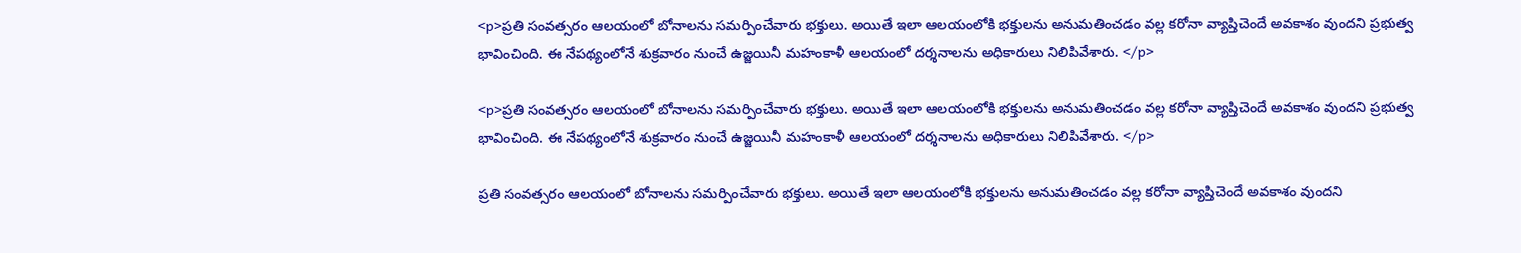<p>ప్రతి సంవత్సరం ఆలయంలో బోనాలను సమర్పించేవారు భక్తులు. అయితే ఇలా ఆలయంలోకి భక్తులను అనుమతించడం వల్ల కరోనా వ్యాప్తిచెందే అవకాశం వుందని ప్రభుత్వ భావించింది. ఈ నేపథ్యంలోనే శుక్ర‌వారం నుంచే ఉజ్జ‌యినీ మ‌హంకాళీ ఆల‌యంలో ద‌ర్శ‌నాల‌ను అధికారులు నిలిపివేశారు. </p>

<p>ప్రతి సంవత్సరం ఆలయంలో బోనాలను సమర్పించేవారు భక్తులు. అయితే ఇలా ఆలయంలోకి భక్తులను అనుమతించడం వల్ల కరోనా వ్యాప్తిచెందే అవకాశం వుందని ప్రభుత్వ భావించింది. ఈ నేపథ్యంలోనే శుక్ర‌వారం నుంచే ఉజ్జ‌యినీ మ‌హంకాళీ ఆల‌యంలో ద‌ర్శ‌నాల‌ను అధికారులు నిలిపివేశారు. </p>

ప్రతి సంవత్సరం ఆలయంలో బోనాలను సమర్పించేవారు భక్తులు. అయితే ఇలా ఆలయంలోకి భక్తులను అనుమతించడం వల్ల కరోనా వ్యాప్తిచెందే అవకాశం వుందని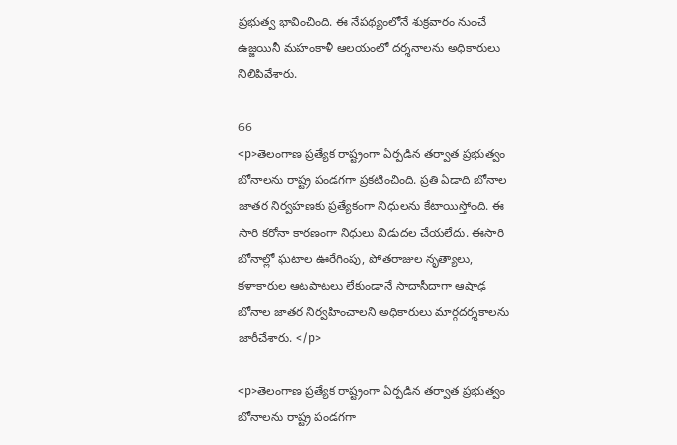ప్రభుత్వ భావించింది. ఈ నేపథ్యంలోనే శుక్ర‌వారం నుంచే ఉజ్జ‌యినీ మ‌హంకాళీ ఆల‌యంలో ద‌ర్శ‌నాల‌ను అధికారులు నిలిపివేశారు.

66
<p>తెలంగాణ ప్రత్యేక రాష్ట్రంగా ఏర్పడిన తర్వాత ప్రభుత్వం బోనాలను రాష్ట్ర పండగగా ప్రకటించింది. ప్రతి ఏడాది బోనాల జాతర నిర్వహణకు ప్రత్యేకంగా నిధులను కేటాయిస్తోంది. ఈ సారి కరోనా కారణంగా నిధులు విడుదల చేయలేదు. ఈసారి బోనాల్లో ఘటాల ఊరేగింపు, పోతరాజుల నృత్యాలు, కళాకారుల ఆటపాటలు లేకుండానే సాదాసీదాగా ఆషాఢ బోనాల జాతర నిర్వహించాలని అధికారులు మార్గదర్శకాలను జారీచేశారు. </p>

<p>తెలంగాణ ప్రత్యేక రాష్ట్రంగా ఏర్పడిన తర్వాత ప్రభుత్వం బోనాలను రాష్ట్ర పండగగా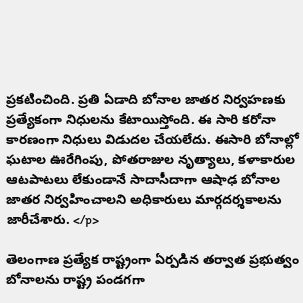ప్రకటించింది. ప్రతి ఏడాది బోనాల జాతర నిర్వహణకు ప్రత్యేకంగా నిధులను కేటాయిస్తోంది. ఈ సారి కరోనా కారణంగా నిధులు విడుదల చేయలేదు. ఈసారి బోనాల్లో ఘటాల ఊరేగింపు, పోతరాజుల నృత్యాలు, కళాకారుల ఆటపాటలు లేకుండానే సాదాసీదాగా ఆషాఢ బోనాల జాతర నిర్వహించాలని అధికారులు మార్గదర్శకాలను జారీచేశారు. </p>

తెలంగాణ ప్రత్యేక రాష్ట్రంగా ఏర్పడిన తర్వాత ప్రభుత్వం బోనాలను రాష్ట్ర పండగగా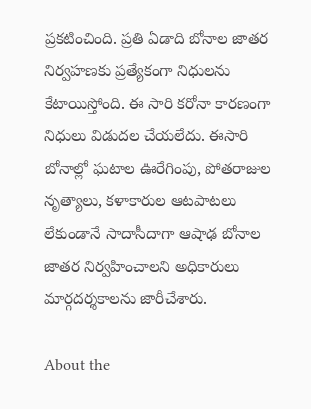ప్రకటించింది. ప్రతి ఏడాది బోనాల జాతర నిర్వహణకు ప్రత్యేకంగా నిధులను కేటాయిస్తోంది. ఈ సారి కరోనా కారణంగా నిధులు విడుదల చేయలేదు. ఈసారి బోనాల్లో ఘటాల ఊరేగింపు, పోతరాజుల నృత్యాలు, కళాకారుల ఆటపాటలు లేకుండానే సాదాసీదాగా ఆషాఢ బోనాల జాతర నిర్వహించాలని అధికారులు మార్గదర్శకాలను జారీచేశారు.

About the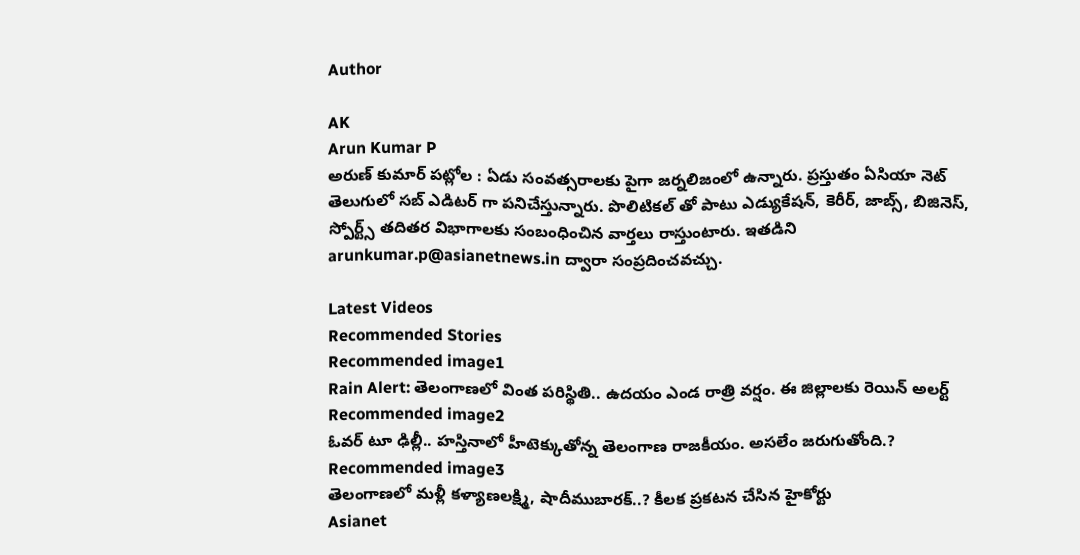Author

AK
Arun Kumar P
అరుణ్ కుమార్ పట్లోల : ఏడు సంవత్సరాలకు పైగా జర్నలిజంలో ఉన్నారు. ప్రస్తుతం ఏసియా నెట్ తెలుగులో సబ్ ఎడిటర్ గా పనిచేస్తున్నారు. పొలిటికల్ తో పాటు ఎడ్యుకేషన్, కెరీర్, జాబ్స్, బిజినెస్, స్పోర్ట్స్ తదితర విభాగాలకు సంబంధించిన వార్తలు రాస్తుంటారు. ఇతడిని arunkumar.p@asianetnews.in ద్వారా సంప్రదించవచ్చు.

Latest Videos
Recommended Stories
Recommended image1
Rain Alert: తెలంగాణలో వింత పరిస్థితి.. ఉదయం ఎండ రాత్రి వర్షం. ఈ జిల్లాలకు రెయిన్ అలర్ట్
Recommended image2
ఓవ‌ర్ టూ ఢిల్లీ.. హ‌స్తినాలో హీటెక్కుతోన్న తెలంగాణ రాజ‌కీయం. అస‌లేం జ‌రుగుతోంది.?
Recommended image3
తెలంగాణ‌లో మ‌ళ్లీ కళ్యాణలక్ష్మి, షాదీముబారక్‌..? కీల‌క ప్ర‌క‌ట‌న చేసిన హైకోర్టు
Asianet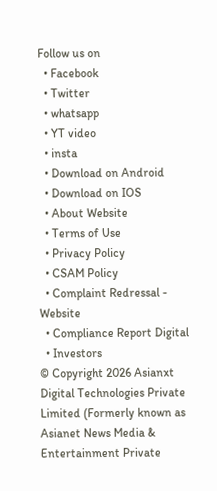Follow us on
  • Facebook
  • Twitter
  • whatsapp
  • YT video
  • insta
  • Download on Android
  • Download on IOS
  • About Website
  • Terms of Use
  • Privacy Policy
  • CSAM Policy
  • Complaint Redressal - Website
  • Compliance Report Digital
  • Investors
© Copyright 2026 Asianxt Digital Technologies Private Limited (Formerly known as Asianet News Media & Entertainment Private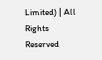Limited) | All Rights Reserved